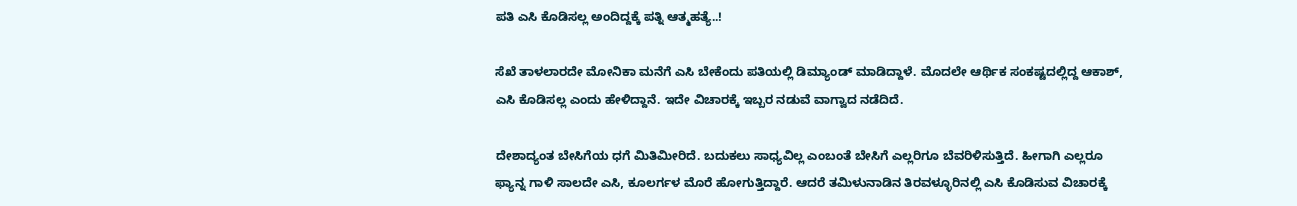ಪತಿ ಎಸಿ ಕೊಡಿಸಲ್ಲ ಅಂದಿದ್ದಕ್ಕೆ ಪತ್ನಿ ಆತ್ಮಹತ್ಯೆ..!

ಸೆಖೆ ತಾಳಲಾರದೇ ಮೋನಿಕಾ ಮನೆಗೆ ಎಸಿ ಬೇಕೆಂದು ಪತಿಯಲ್ಲಿ ಡಿಮ್ಯಾಂಡ್ ಮಾಡಿದ್ದಾಳೆ. ಮೊದಲೇ ಆರ್ಥಿಕ ಸಂಕಷ್ಟದಲ್ಲಿದ್ದ ಆಕಾಶ್, ಎಸಿ ಕೊಡಿಸಲ್ಲ ಎಂದು ಹೇಳಿದ್ದಾನೆ. ಇದೇ ವಿಚಾರಕ್ಕೆ ಇಬ್ಬರ ನಡುವೆ ವಾಗ್ವಾದ ನಡೆದಿದೆ.

ದೇಶಾದ್ಯಂತ ಬೇಸಿಗೆಯ ಧಗೆ ಮಿತಿಮೀರಿದೆ. ಬದುಕಲು ಸಾಧ್ಯವಿಲ್ಲ ಎಂಬಂತೆ ಬೇಸಿಗೆ ಎಲ್ಲರಿಗೂ ಬೆವರಿಳಿಸುತ್ತಿದೆ. ಹೀಗಾಗಿ ಎಲ್ಲರೂ ಫ್ಯಾನ್ನ ಗಾಳಿ ಸಾಲದೇ ಎಸಿ, ಕೂಲರ್ಗಳ ಮೊರೆ ಹೋಗುತ್ತಿದ್ದಾರೆ. ಆದರೆ ತಮಿಳುನಾಡಿನ ತಿರವಳ್ಳೂರಿನಲ್ಲಿ ಎಸಿ ಕೊಡಿಸುವ ವಿಚಾರಕ್ಕೆ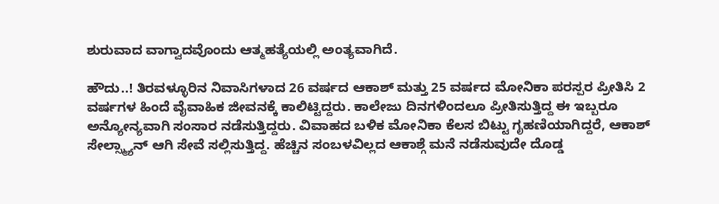ಶುರುವಾದ ವಾಗ್ವಾದವೊಂದು ಆತ್ಮಹತ್ಯೆಯಲ್ಲಿ ಅಂತ್ಯವಾಗಿದೆ.

ಹೌದು..! ತಿರವಳ್ಳೂರಿನ ನಿವಾಸಿಗಳಾದ 26 ವರ್ಷದ ಆಕಾಶ್ ಮತ್ತು 25 ವರ್ಷದ ಮೋನಿಕಾ ಪರಸ್ಪರ ಪ್ರೀತಿಸಿ 2 ವರ್ಷಗಳ ಹಿಂದೆ ವೈವಾಹಿಕ ಜೀವನಕ್ಕೆ ಕಾಲಿಟ್ಟಿದ್ದರು. ಕಾಲೇಜು ದಿನಗಳಿಂದಲೂ ಪ್ರೀತಿಸುತ್ತಿದ್ದ ಈ ಇಬ್ಬರೂ ಅನ್ಯೋನ್ಯವಾಗಿ ಸಂಸಾರ ನಡೆಸುತ್ತಿದ್ದರು. ವಿವಾಹದ ಬಳಿಕ ಮೋನಿಕಾ ಕೆಲಸ ಬಿಟ್ಟು ಗೃಹಣಿಯಾಗಿದ್ದರೆ, ಆಕಾಶ್ ಸೇಲ್ಸ್ಮ್ಯಾನ್ ಆಗಿ ಸೇವೆ ಸಲ್ಲಿಸುತ್ತಿದ್ದ. ಹೆಚ್ಚಿನ ಸಂಬಳವಿಲ್ಲದ ಆಕಾಶ್ಗೆ ಮನೆ ನಡೆಸುವುದೇ ದೊಡ್ಡ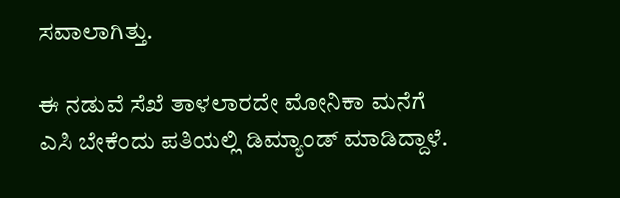ಸವಾಲಾಗಿತ್ತು.

ಈ ನಡುವೆ ಸೆಖೆ ತಾಳಲಾರದೇ ಮೋನಿಕಾ ಮನೆಗೆ ಎಸಿ ಬೇಕೆಂದು ಪತಿಯಲ್ಲಿ ಡಿಮ್ಯಾಂಡ್ ಮಾಡಿದ್ದಾಳೆ.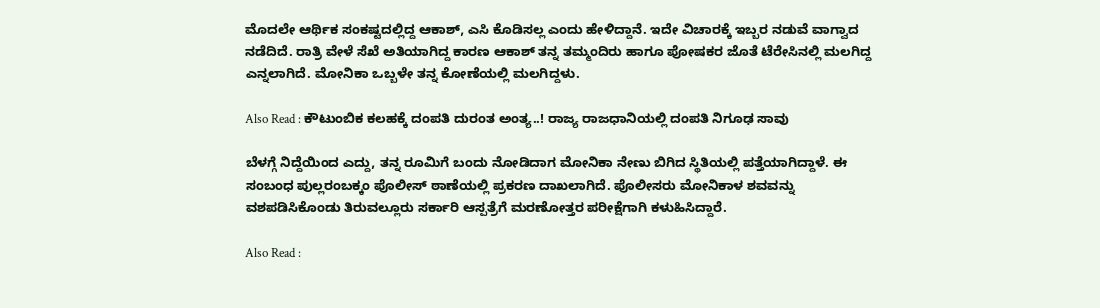ಮೊದಲೇ ಆರ್ಥಿಕ ಸಂಕಷ್ಟದಲ್ಲಿದ್ದ ಆಕಾಶ್, ಎಸಿ ಕೊಡಿಸಲ್ಲ ಎಂದು ಹೇಳಿದ್ದಾನೆ. ಇದೇ ವಿಚಾರಕ್ಕೆ ಇಬ್ಬರ ನಡುವೆ ವಾಗ್ವಾದ ನಡೆದಿದೆ. ರಾತ್ರಿ ವೇಳೆ ಸೆಖೆ ಅತಿಯಾಗಿದ್ದ ಕಾರಣ ಆಕಾಶ್ ತನ್ನ ತಮ್ಮಂದಿರು ಹಾಗೂ ಪೋಷಕರ ಜೊತೆ ಟೆರೇಸಿನಲ್ಲಿ ಮಲಗಿದ್ದ ಎನ್ನಲಾಗಿದೆ. ಮೋನಿಕಾ ಒಬ್ಬಳೇ ತನ್ನ ಕೋಣೆಯಲ್ಲಿ ಮಲಗಿದ್ದಳು.

Also Read : ಕೌಟುಂಬಿಕ ಕಲಹಕ್ಕೆ ದಂಪತಿ ದುರಂತ ಅಂತ್ಯ..! ರಾಜ್ಯ ರಾಜಧಾನಿಯಲ್ಲಿ ದಂಪತಿ ನಿಗೂಢ ಸಾವು

ಬೆಳಗ್ಗೆ ನಿದ್ದೆಯಿಂದ ಎದ್ದು, ತನ್ನ ರೂಮಿಗೆ ಬಂದು ನೋಡಿದಾಗ ಮೋನಿಕಾ ನೇಣು ಬಿಗಿದ ಸ್ಥಿತಿಯಲ್ಲಿ ಪತ್ತೆಯಾಗಿದ್ದಾಳೆ. ಈ ಸಂಬಂಧ ಪುಲ್ಲರಂಬಕ್ಕಂ ಪೊಲೀಸ್ ಠಾಣೆಯಲ್ಲಿ ಪ್ರಕರಣ ದಾಖಲಾಗಿದೆ. ಪೊಲೀಸರು ಮೋನಿಕಾಳ ಶವವನ್ನು ವಶಪಡಿಸಿಕೊಂಡು ತಿರುವಲ್ಲೂರು ಸರ್ಕಾರಿ ಆಸ್ಪತ್ರೆಗೆ ಮರಣೋತ್ತರ ಪರೀಕ್ಷೆಗಾಗಿ ಕಳುಹಿಸಿದ್ದಾರೆ.

Also Read :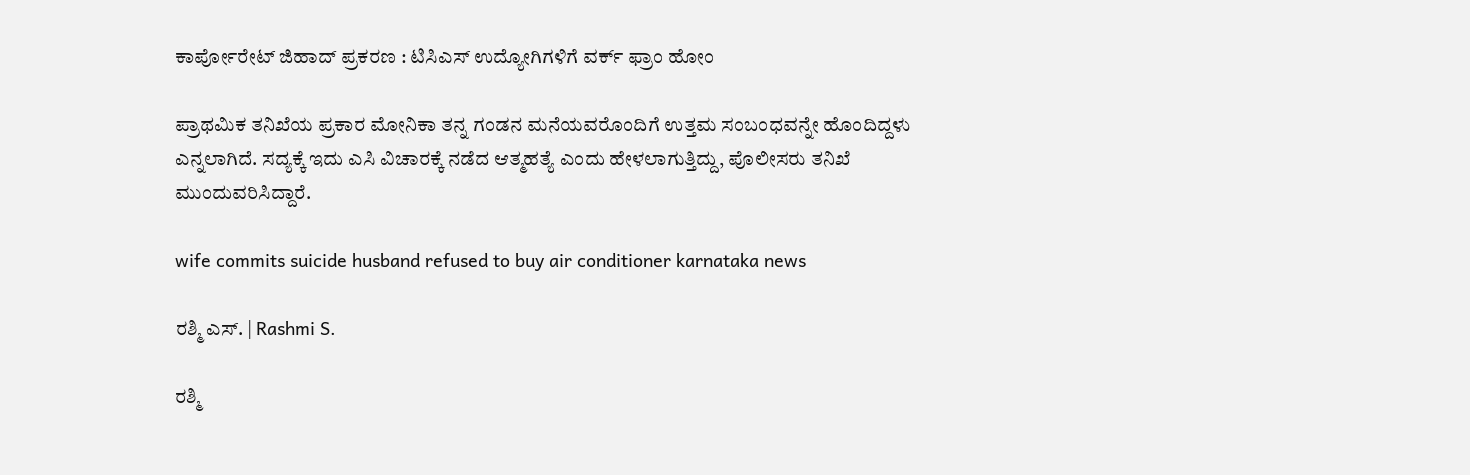ಕಾರ್ಪೋರೇಟ್ ಜಿಹಾದ್ ಪ್ರಕರಣ : ಟಿಸಿಎಸ್ ಉದ್ಯೋಗಿಗಳಿಗೆ ವರ್ಕ್ ಫ್ರಾಂ ಹೋಂ

ಪ್ರಾಥಮಿಕ ತನಿಖೆಯ ಪ್ರಕಾರ ಮೋನಿಕಾ ತನ್ನ ಗಂಡನ ಮನೆಯವರೊಂದಿಗೆ ಉತ್ತಮ ಸಂಬಂಧವನ್ನೇ ಹೊಂದಿದ್ದಳು ಎನ್ನಲಾಗಿದೆ. ಸದ್ಯಕ್ಕೆ ಇದು ಎಸಿ ವಿಚಾರಕ್ಕೆ ನಡೆದ ಆತ್ಮಹತ್ಯೆ ಎಂದು ಹೇಳಲಾಗುತ್ತಿದ್ದು, ಪೊಲೀಸರು ತನಿಖೆ ಮುಂದುವರಿಸಿದ್ದಾರೆ.

wife commits suicide husband refused to buy air conditioner karnataka news

ರಶ್ಮಿ ಎಸ್. | Rashmi S.

ರಶ್ಮಿ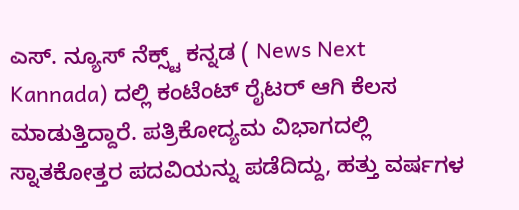ಎಸ್. ನ್ಯೂಸ್‌ ನೆಕ್ಸ್ಟ್‌ ಕನ್ನಡ ( News Next Kannada) ದಲ್ಲಿ ಕಂಟೆಂಟ್‌ ರೈಟರ್‌ ಆಗಿ ಕೆಲಸ ಮಾಡುತ್ತಿದ್ದಾರೆ. ಪತ್ರಿಕೋದ್ಯಮ ವಿಭಾಗದಲ್ಲಿ ಸ್ನಾತಕೋತ್ತರ ಪದವಿಯನ್ನು ಪಡೆದಿದ್ದು, ಹತ್ತು ವರ್ಷಗಳ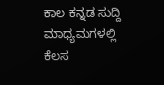ಕಾಲ ಕನ್ನಡ ಸುದ್ದಿ ಮಾಧ್ಯಮಗಳಲ್ಲಿ ಕೆಲಸ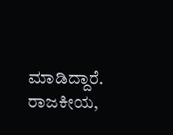ಮಾಡಿದ್ದಾರೆ. ರಾಜಕೀಯ,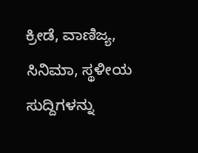ಕ್ರೀಡೆ, ವಾಣಿಜ್ಯ, ಸಿನಿಮಾ, ಸ್ಥಳೀಯ ಸುದ್ದಿಗಳನ್ನು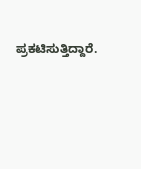ಪ್ರಕಟಿಸುತ್ತಿದ್ದಾರೆ.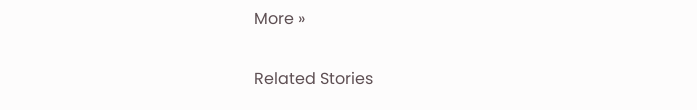More »

Related Stories